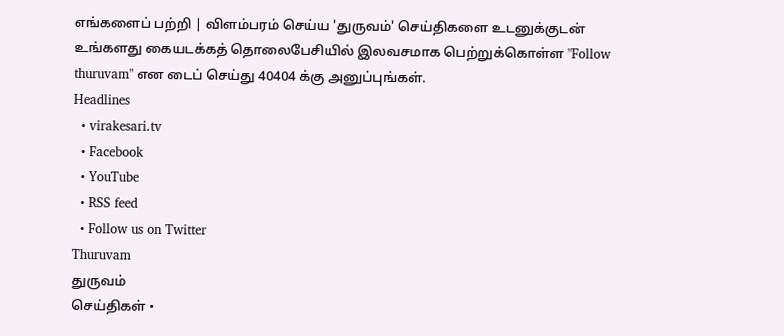எங்களைப் பற்றி | விளம்பரம் செய்ய 'துருவம்' செய்திகளை உடனுக்குடன் உங்களது கையடக்கத் தொலைபேசியில் இலவசமாக பெற்றுக்கொள்ள "Follow thuruvam" என டைப் செய்து 40404 க்கு அனுப்புங்கள்.
Headlines
  • virakesari.tv
  • Facebook
  • YouTube
  • RSS feed
  • Follow us on Twitter
Thuruvam
துருவம்
செய்திகள் •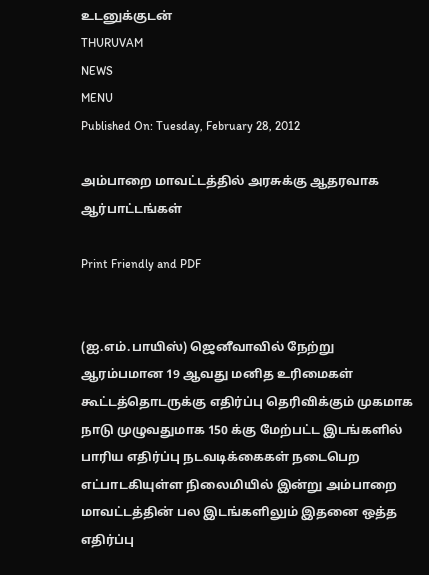உடனுக்குடன்
THURUVAM
NEWS
MENU
Published On: Tuesday, February 28, 2012

அம்பாறை மாவட்டத்தில் அரசுக்கு ஆதரவாக ஆர்பாட்டங்கள்

Print Friendly and PDF


(ஐ.எம்.பாயிஸ்) ஜெனீவாவில் நேற்று ஆரம்பமான 19 ஆவது மனித உரிமைகள் கூட்டத்தொடருக்கு எதிர்ப்பு தெரிவிக்கும் முகமாக நாடு முழுவதுமாக 150 க்கு மேற்பட்ட இடங்களில் பாரிய எதிர்ப்பு நடவடிக்கைகள் நடைபெற எட்பாடகியுள்ள நிலைமியில் இன்று அம்பாறை மாவட்டத்தின் பல இடங்களிலும் இதனை ஒத்த எதிர்ப்பு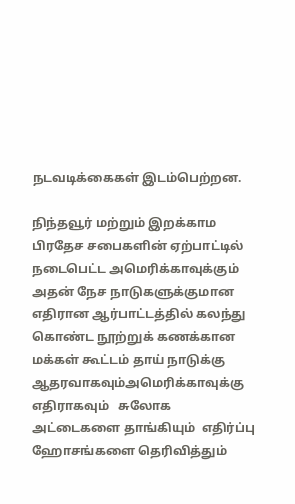நடவடிக்கைகள் இடம்பெற்றன.

நிந்தவூர் மற்றும் இறக்காம பிரதேச சபைகளின் ஏற்பாட்டில் நடைபெட்ட அமெரிக்காவுக்கும் அதன் நேச நாடுகளுக்குமான எதிரான ஆர்பாட்டத்தில் கலந்து கொண்ட நூற்றுக் கணக்கான மக்கள் கூட்டம் தாய் நாடுக்கு ஆதரவாகவும்அமெரிக்காவுக்கு எதிராகவும்   சுலோக அட்டைகளை தாங்கியும்  எதிர்ப்பு ஹோசங்களை தெரிவித்தும்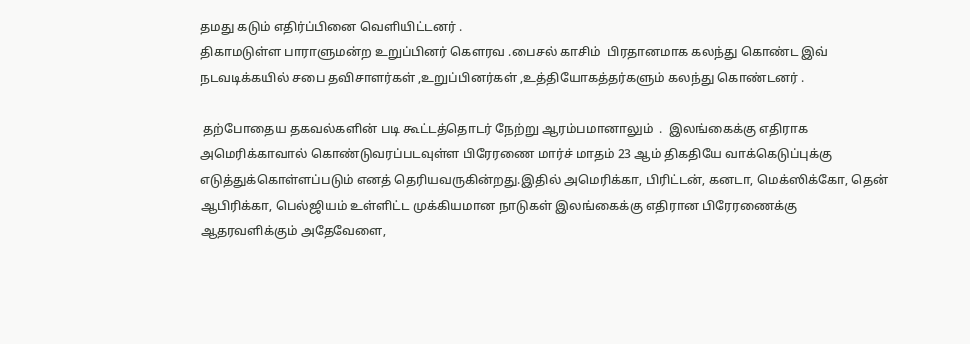தமது கடும் எதிர்ப்பினை வெளியிட்டனர் .
திகாமடுள்ள பாராளுமன்ற உறுப்பினர் கௌரவ .பைசல் காசிம்  பிரதானமாக கலந்து கொண்ட இவ் நடவடிக்கயில் சபை தவிசாளர்கள் ,உறுப்பினர்கள் ,உத்தியோகத்தர்களும் கலந்து கொண்டனர் .

 தற்போதைய தகவல்களின் படி கூட்டத்தொடர் நேற்று ஆரம்பமானாலும்  .  இலங்கைக்கு எதிராக அமெரிக்காவால் கொண்டுவரப்படவுள்ள பிரேரணை மார்ச் மாதம் 23 ஆம் திகதியே வாக்கெடுப்புக்கு எடுத்துக்கொள்ளப்படும் எனத் தெரியவருகின்றது.இதில் அமெரிக்கா, பிரிட்டன், கனடா, மெக்ஸிக்கோ, தென் ஆபிரிக்கா, பெல்ஜியம் உள்ளிட்ட முக்கியமான நாடுகள் இலங்கைக்கு எதிரான பிரேரணைக்கு ஆதரவளிக்கும் அதேவேளை,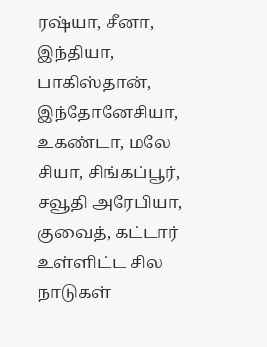ரஷ்யா, சீனா, இந்தியா, பாகிஸ்தான், இந்தோனேசியா, உகண்டா, மலே சியா, சிங்கப்பூர், சவூதி அரேபியா, குவைத், கட்டார் உள்ளிட்ட சில நாடுகள்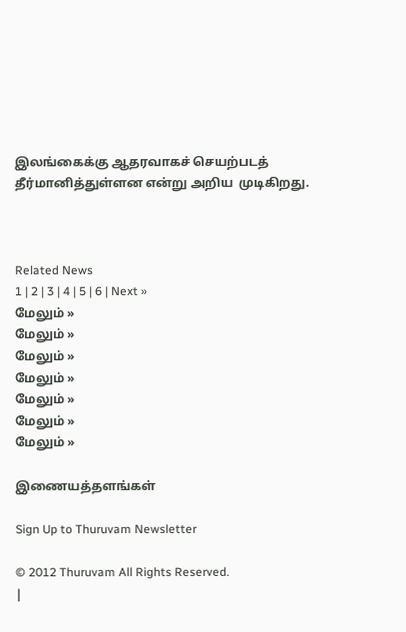இலங்கைக்கு ஆதரவாகச் செயற்படத் தீர்மானித்துள்ளன என்று அறிய  முடிகிறது.



Related News
1 | 2 | 3 | 4 | 5 | 6 | Next »
மேலும் »
மேலும் »
மேலும் »
மேலும் »
மேலும் »
மேலும் »
மேலும் »

இணையத்தளங்கள்

Sign Up to Thuruvam Newsletter

© 2012 Thuruvam All Rights Reserved.
|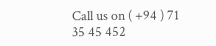Call us on ( +94 ) 71 35 45 452